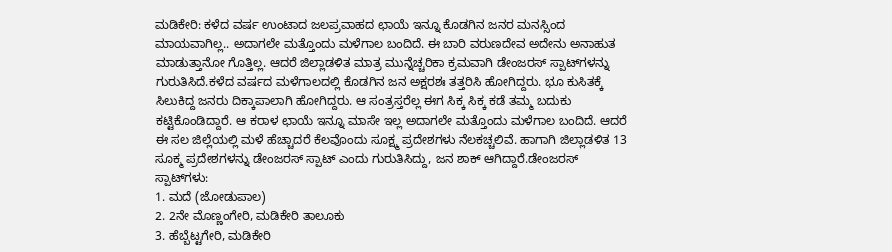ಮಡಿಕೇರಿ: ಕಳೆದ ವರ್ಷ ಉಂಟಾದ ಜಲಪ್ರವಾಹದ ಛಾಯೆ ಇನ್ನೂ ಕೊಡಗಿನ ಜನರ ಮನಸ್ಸಿಂದ ಮಾಯವಾಗಿಲ್ಲ.. ಅದಾಗಲೇ ಮತ್ತೊಂದು ಮಳೆಗಾಲ ಬಂದಿದೆ. ಈ ಬಾರಿ ವರುಣದೇವ ಅದೇನು ಅನಾಹುತ ಮಾಡುತ್ತಾನೋ ಗೊತ್ತಿಲ್ಲ. ಆದರೆ ಜಿಲ್ಲಾಡಳಿತ ಮಾತ್ರ ಮುನ್ನೆಚ್ಚರಿಕಾ ಕ್ರಮವಾಗಿ ಡೇಂಜರಸ್ ಸ್ಪಾಟ್‍ಗಳನ್ನು ಗುರುತಿಸಿದೆ.ಕಳೆದ ವರ್ಷದ ಮಳೆಗಾಲದಲ್ಲಿ ಕೊಡಗಿನ ಜನ ಅಕ್ಷರಶಃ ತತ್ತರಿಸಿ ಹೋಗಿದ್ದರು. ಭೂ ಕುಸಿತಕ್ಕೆ ಸಿಲುಕಿದ್ದ ಜನರು ದಿಕ್ಕಾಪಾಲಾಗಿ ಹೋಗಿದ್ದರು. ಆ ಸಂತ್ರಸ್ತರೆಲ್ಲ ಈಗ ಸಿಕ್ಕ ಸಿಕ್ಕ ಕಡೆ ತಮ್ಮ ಬದುಕು ಕಟ್ಟಿಕೊಂಡಿದ್ದಾರೆ. ಆ ಕರಾಳ ಛಾಯೆ ಇನ್ನೂ ಮಾಸೇ ಇಲ್ಲ ಅದಾಗಲೇ ಮತ್ತೊಂದು ಮಳೆಗಾಲ ಬಂದಿದೆ. ಆದರೆ ಈ ಸಲ ಜಿಲ್ಲೆಯಲ್ಲಿ ಮಳೆ ಹೆಚ್ಚಾದರೆ ಕೆಲವೊಂದು ಸೂಕ್ಷ್ಮ ಪ್ರದೇಶಗಳು ನೆಲಕಚ್ಚಲಿವೆ. ಹಾಗಾಗಿ ಜಿಲ್ಲಾಡಳಿತ 13 ಸೂಕ್ಮ ಪ್ರದೇಶಗಳನ್ನು ಡೇಂಜರಸ್ ಸ್ಪಾಟ್ ಎಂದು ಗುರುತಿಸಿದ್ದು, ಜನ ಶಾಕ್ ಆಗಿದ್ದಾರೆ.ಡೇಂಜರಸ್ ಸ್ಪಾಟ್‍ಗಳು:
1. ಮದೆ (ಜೋಡುಪಾಲ)
2. 2ನೇ ಮೊಣ್ಣಂಗೇರಿ, ಮಡಿಕೇರಿ ತಾಲೂಕು
3. ಹೆಬ್ಬೆಟ್ಟಗೇರಿ, ಮಡಿಕೇರಿ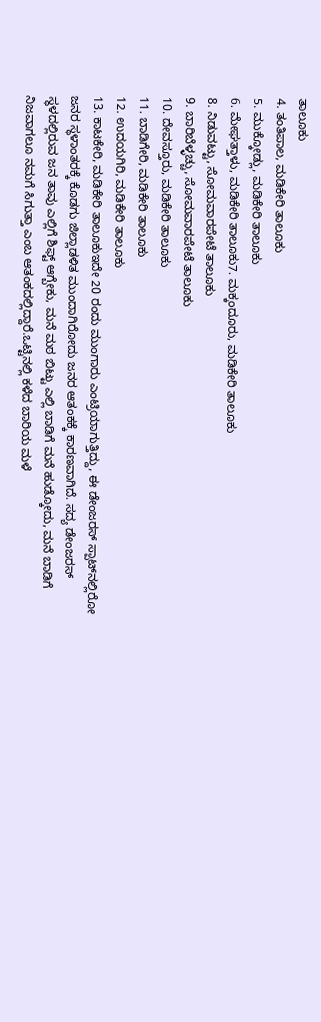ತಾಲೂಕು
4. ತಂತಿಪಾಲ, ಮಡಿಕೇರಿ ತಾಲೂಕು
5. ಮುಕ್ಕೋಡ್ಲು, ಮಡಿಕೇರಿ ತಾಲೂಕು
6. ಮೇಘತ್ತಾಳು, ಮಡಿಕೇರಿ ತಾಲೂಕು7. ಮಕ್ಕಂದೂರು, ಮಡಿಕೇರಿ ತಾಲೂಕು
8. ನಿಡುವಟ್ಟು, ಸೋಮವಾರಪೇಟೆ ತಾಲೂಕು
9. ಬಾರಿಬೆಳ್ಳಚ್ಚು, ಸೋಮವಾರಪೇಟೆ ತಾಲೂಕು
10. ದೇವಸ್ತೂರು, ಮಡಿಕೇರಿ ತಾಲೂಕು
11. ಬಾಡಿಗೇರಿ, ಮಡಿಕೇರಿ ತಾಲೂಕು
12. ಉದಯಗಿರಿ, ಮಡಿಕೇರಿ ತಾಲೂಕು
13. ಕಾಟಕೇರಿ, ಮಡಿಕೇರಿ ತಾಲೂಕುಇದೇ 20 ರಂದು ಮುಂಗಾರು ಎಂಟ್ರಿಯಾಗುತ್ತಿದ್ದು, ಈ ಡೇಂಜರಸ್ ಸ್ಪಾಟ್‍ನಲ್ಲಿರೋ ಜನರ ಸ್ಥಳಾಂತರಕ್ಕೆ ಕೊಡಗು ಜಿಲ್ಲಾಡಳಿತ ಮುಂದಾಗಿರೋದು ಜನರ ಆತಂಕಕ್ಕೆ ಕಾರಣವಾಗಿದೆ. ಸದ್ಯ ಡೇಂಜರಸ್ ಸ್ಥಳದಲ್ಲಿರುವ ಜನ ತಾವು ಎಲ್ಲಿಗೆ ಶಿಫ್ಟ್ ಆಗ್ಬೇಕು, ಮನೆ ಮಠ ಬಿಟ್ಟು ಎಲ್ಲಿ ಬಾಡಿಗೆ ಮನೆ ಹುಡ್ಕೋದು, ಮನೆ ಬಾಡಿಗೆ ನಿಜವಾಗಲೂ ನಮಗೆ ಸಿಗುತ್ತಾ ಎಂಬ ಆತಂಕದಲ್ಲಿದ್ದಾರೆ.ಒಟ್ಟಿನಲ್ಲಿ ಕಳೆದ ಬಾರಿಯ ಮಳೆ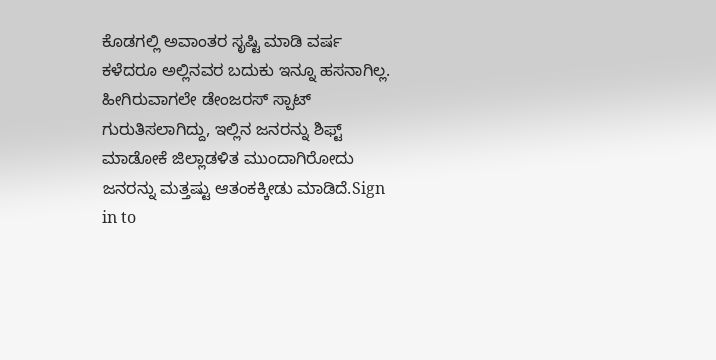ಕೊಡಗಲ್ಲಿ ಅವಾಂತರ ಸೃಷ್ಟಿ ಮಾಡಿ ವರ್ಷ ಕಳೆದರೂ ಅಲ್ಲಿನವರ ಬದುಕು ಇನ್ನೂ ಹಸನಾಗಿಲ್ಲ. ಹೀಗಿರುವಾಗಲೇ ಡೇಂಜರಸ್ ಸ್ಪಾಟ್ ಗುರುತಿಸಲಾಗಿದ್ದು, ಇಲ್ಲಿನ ಜನರನ್ನು ಶಿಫ್ಟ್ ಮಾಡೋಕೆ ಜಿಲ್ಲಾಡಳಿತ ಮುಂದಾಗಿರೋದು ಜನರನ್ನು ಮತ್ತಷ್ಟು ಆತಂಕಕ್ಕೀಡು ಮಾಡಿದೆ.Sign in to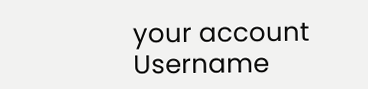your account
Username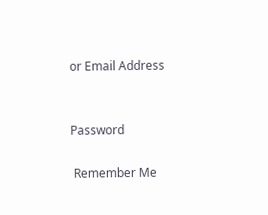or Email Address


Password

 Remember Me